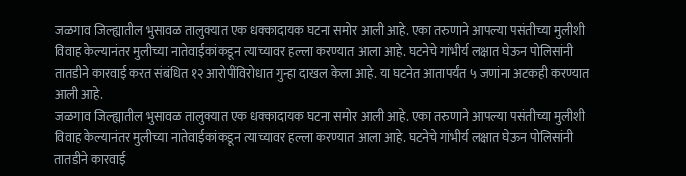जळगाव जिल्ह्यातील भुसावळ तालुक्यात एक धक्कादायक घटना समोर आली आहे. एका तरुणाने आपल्या पसंतीच्या मुलीशी विवाह केल्यानंतर मुलीच्या नातेवाईकांकडून त्याच्यावर हल्ला करण्यात आला आहे. घटनेचे गांभीर्य लक्षात घेऊन पोलिसांनी तातडीने कारवाई करत संबंधित १२ आरोपींविरोधात गुन्हा दाखल केला आहे. या घटनेत आतापर्यंत ५ जणांना अटकही करण्यात आली आहे.
जळगाव जिल्ह्यातील भुसावळ तालुक्यात एक धक्कादायक घटना समोर आली आहे. एका तरुणाने आपल्या पसंतीच्या मुलीशी विवाह केल्यानंतर मुलीच्या नातेवाईकांकडून त्याच्यावर हल्ला करण्यात आला आहे. घटनेचे गांभीर्य लक्षात घेऊन पोलिसांनी तातडीने कारवाई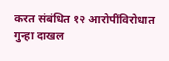करत संबंधित १२ आरोपींविरोधात गुन्हा दाखल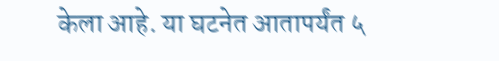केला आहे. या घटनेत आतापर्यंत ५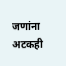जणांना अटकही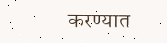करण्यात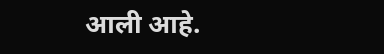आली आहे.